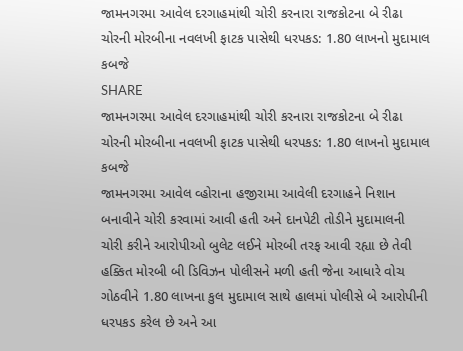જામનગરમા આવેલ દરગાહમાંથી ચોરી કરનારા રાજકોટના બે રીઢા ચોરની મોરબીના નવલખી ફાટક પાસેથી ધરપકડ: 1.80 લાખનો મુદામાલ કબજે
SHARE
જામનગરમા આવેલ દરગાહમાંથી ચોરી કરનારા રાજકોટના બે રીઢા ચોરની મોરબીના નવલખી ફાટક પાસેથી ધરપકડ: 1.80 લાખનો મુદામાલ કબજે
જામનગરમા આવેલ વ્હોરાના હજીરામા આવેલી દરગાહને નિશાન બનાવીને ચોરી કરવામાં આવી હતી અને દાનપેટી તોડીને મુદામાલની ચોરી કરીને આરોપીઓ બુલેટ લઈને મોરબી તરફ આવી રહ્યા છે તેવી હક્કિત મોરબી બી ડિવિઝન પોલીસને મળી હતી જેના આધારે વોચ ગોઠવીને 1.80 લાખના કુલ મુદામાલ સાથે હાલમાં પોલીસે બે આરોપીની ધરપકડ કરેલ છે અને આ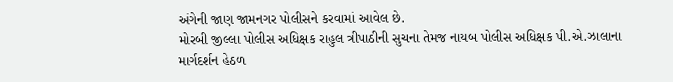અંગેની જાણ જામનગર પોલીસને કરવામાં આવેલ છે.
મોરબી જીલ્લા પોલીસ અધિક્ષક રાહુલ ત્રીપાઠીની સુચના તેમજ નાયબ પોલીસ અધિક્ષક પી.એ.ઝાલાના માર્ગદર્શન હેઠળ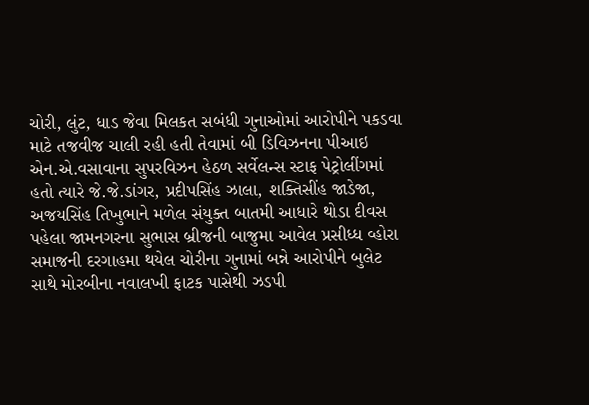ચોરી, લુંટ, ધાડ જેવા મિલકત સબંધી ગુનાઓમાં આરોપીને પકડવા માટે તજવીજ ચાલી રહી હતી તેવામાં બી ડિવિઝનના પીઆઇ એન.એ.વસાવાના સુપરવિઝન હેઠળ સર્વેલન્સ સ્ટાફ પેટ્રોલીંગમાં હતો ત્યારે જે.જે.ડાંગર, પ્રદીપસિંહ ઝાલા, શક્તિસીંહ જાડેજા, અજયસિંહ તિખુભાને મળેલ સંયુક્ત બાતમી આધારે થોડા દીવસ પહેલા જામનગરના સુભાસ બ્રીજની બાજુમા આવેલ પ્રસીધ્ધ વ્હોરા સમાજની દરગાહમા થયેલ ચોરીના ગુનામાં બન્ને આરોપીને બુલેટ સાથે મોરબીના નવાલખી ફાટક પાસેથી ઝડપી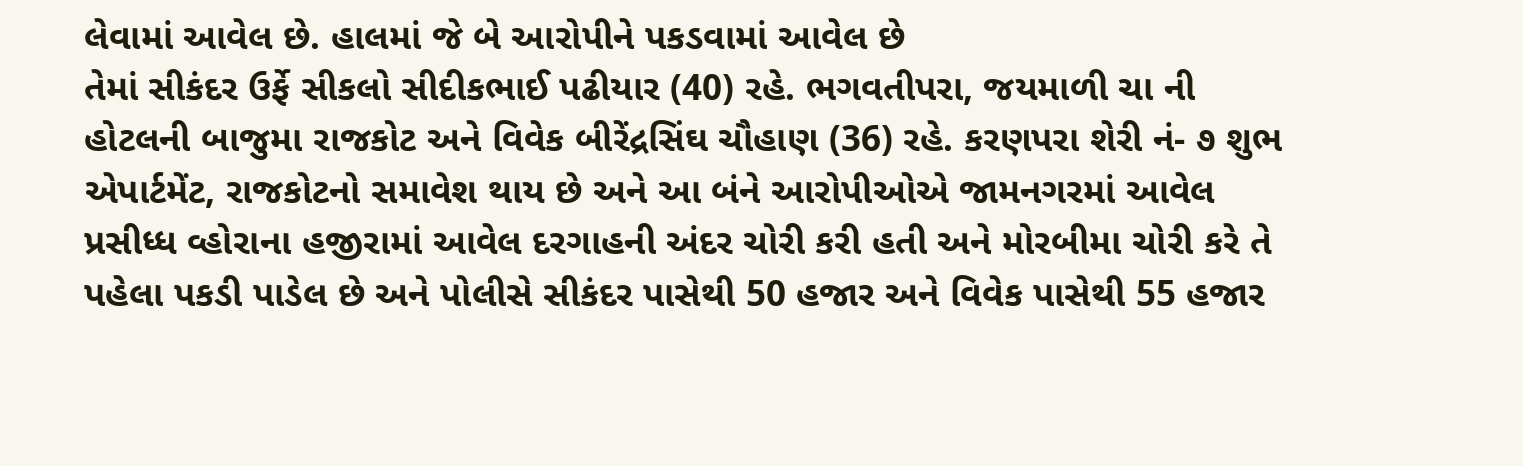લેવામાં આવેલ છે. હાલમાં જે બે આરોપીને પકડવામાં આવેલ છે
તેમાં સીકંદર ઉર્ફે સીકલો સીદીકભાઈ પઢીયાર (40) રહે. ભગવતીપરા, જયમાળી ચા ની હોટલની બાજુમા રાજકોટ અને વિવેક બીરેંદ્રસિંઘ ચૌહાણ (36) રહે. કરણપરા શેરી નં- ૭ શુભ એપાર્ટમેંટ, રાજકોટનો સમાવેશ થાય છે અને આ બંને આરોપીઓએ જામનગરમાં આવેલ પ્રસીધ્ધ વ્હોરાના હજીરામાં આવેલ દરગાહની અંદર ચોરી કરી હતી અને મોરબીમા ચોરી કરે તે પહેલા પકડી પાડેલ છે અને પોલીસે સીકંદર પાસેથી 50 હજાર અને વિવેક પાસેથી 55 હજાર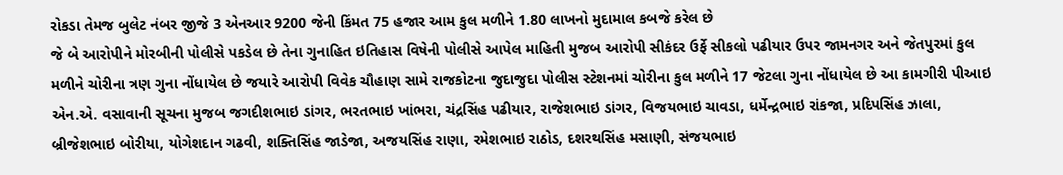રોકડા તેમજ બુલેટ નંબર જીજે 3 એનઆર 9200 જેની કિંમત 75 હજાર આમ કુલ મળીને 1.80 લાખનો મુદામાલ કબજે કરેલ છે
જે બે આરોપીને મોરબીની પોલીસે પકડેલ છે તેના ગુનાહિત ઇતિહાસ વિષેની પોલીસે આપેલ માહિતી મુજબ આરોપી સીકંદર ઉર્ફે સીકલો પઢીયાર ઉપર જામનગર અને જેતપુરમાં કુલ મળીને ચોરીના ત્રણ ગુના નોંધાયેલ છે જયારે આરોપી વિવેક ચૌહાણ સામે રાજકોટના જુદાજુદા પોલીસ સ્ટેશનમાં ચોરીના કુલ મળીને 17 જેટલા ગુના નોંધાયેલ છે આ કામગીરી પીઆઇ એન.એ. વસાવાની સૂચના મુજબ જગદીશભાઇ ડાંગર, ભરતભાઇ ખાંભરા, ચંદ્રસિંહ પઢીયાર, રાજેશભાઇ ડાંગર, વિજયભાઇ ચાવડા, ધર્મેન્દ્રભાઇ રાંકજા, પ્રદિપસિંહ ઝાલા, બ્રીજેશભાઇ બોરીયા, યોગેશદાન ગઢવી, શક્તિસિંહ જાડેજા, અજયસિંહ રાણા, રમેશભાઇ રાઠોડ, દશરથસિંહ મસાણી, સંજયભાઇ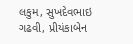લકુમ, સુખદેવભાઇ ગઢવી, પ્રીયંકાબેન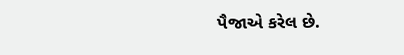પૈજાએ કરેલ છે.